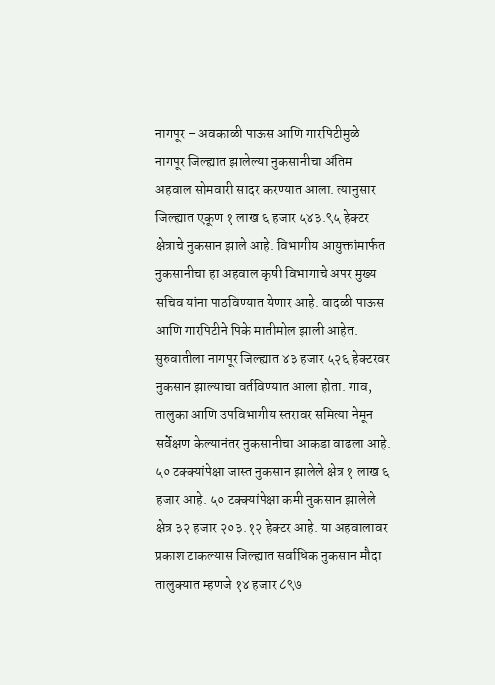नागपूर – अवकाळी पाऊस आणि गारपिटीमुळे नागपूर जिल्ह्यात झालेल्या नुकसानीचा अंतिम अहवाल सोमवारी सादर करण्यात आला. त्यानुसार जिल्ह्यात एकूण १ लाख ६ हजार ५४३.९५ हेक्टर क्षेत्राचे नुकसान झाले आहे. विभागीय आयुक्तांमार्फत नुकसानीचा हा अहवाल कृषी विभागाचे अपर मुख्य सचिव यांना पाठविण्यात येणार आहे. वादळी पाऊस आणि गारपिटीने पिके मातीमोल झाली आहेत. सुरुवातीला नागपूर जिल्ह्यात ४३ हजार ५२६ हेक्टरवर नुकसान झाल्याचा वर्तविण्यात आला होता. गाव, तालुका आणि उपविभागीय स्तरावर समित्या नेमून सर्वेक्षण केल्यानंतर नुकसानीचा आकडा वाढला आहे. ५० टक्क्यांपेक्षा जास्त नुकसान झालेले क्षेत्र १ लाख ६ हजार आहे. ५० टक्क्यांपेक्षा कमी नुकसान झालेले क्षेत्र ३२ हजार २०३.१२ हेक्टर आहे. या अहवालावर प्रकाश टाकल्यास जिल्ह्यात सर्वाधिक नुकसान मौदा तालुक्यात म्हणजे १४ हजार ८९७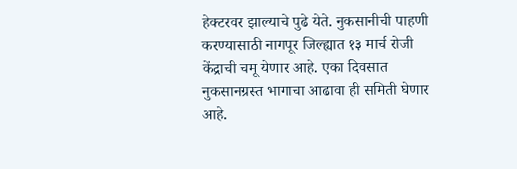हेक्टरवर झाल्याचे पुढे येते. नुकसानीची पाहणी करण्यासाठी नागपूर जिल्ह्यात १३ मार्च रोजी केंद्राची चमू येणार आहे. एका दिवसात नुकसानग्रस्त भागाचा आढावा ही समिती घेणार आहे.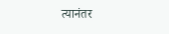त्यानंतर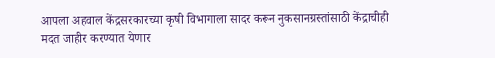आपला अहवाल केंद्रसरकारच्या कृषी विभागाला सादर करून नुकसानग्रस्तांसाठी केंद्राचीही मदत जाहीर करण्यात येणार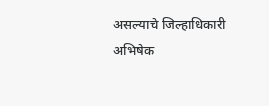असल्याचे जिल्हाधिकारी अभिषेक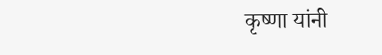कृष्णा यांनी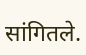सांगितले.